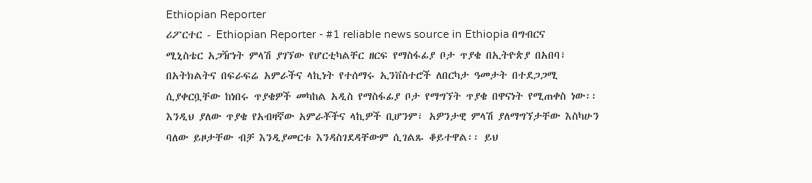Ethiopian Reporter
ሪፖርተር - Ethiopian Reporter - #1 reliable news source in Ethiopia በግብርና ሚኒስቴር አጋዥነት ምላሽ ያገኘው የሆርቲካልቸር ዘርፍ የማስፋፊያ ቦታ ጥያቄ በኢትዮጵያ በአበባ፣ በአትክልትና በፍራፍሬ አምራችና ላኪነት የተሰማሩ ኢንቨስተሮች ለበርካታ ዓመታት በተደጋጋሚ ሲያቀርቧቸው ከነበሩ ጥያቄዎች መካከል አዲስ የማስፋፊያ ቦታ የማግኘት ጥያቄ በዋናነት የሚጠቀስ ነው፡፡ እንዲህ ያለው ጥያቄ የአብዛኛው አምራቾችና ላኪዎች ቢሆንም፣ አዎንታዊ ምላሽ ያለማግኘታቸው እስካሁን ባለው ይዞታቸው ብቻ እንዲያመርቱ እንዳስገደዳቸውም ሲገልጹ ቆይተዋል፡፡ ይህ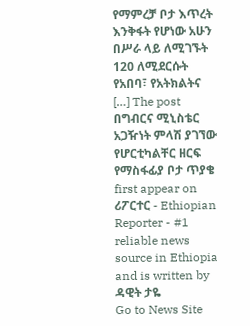የማምረቻ ቦታ እጥረት እንቅፋት የሆነው አሁን በሥራ ላይ ለሚገኙት 120 ለሚደርሱት የአበባ፣ የአትክልትና […] The post በግብርና ሚኒስቴር አጋዥነት ምላሽ ያገኘው የሆርቲካልቸር ዘርፍ የማስፋፊያ ቦታ ጥያቄ first appear on ሪፖርተር - Ethiopian Reporter - #1 reliable news source in Ethiopia and is written by ዳዊት ታዬ
Go to News Site